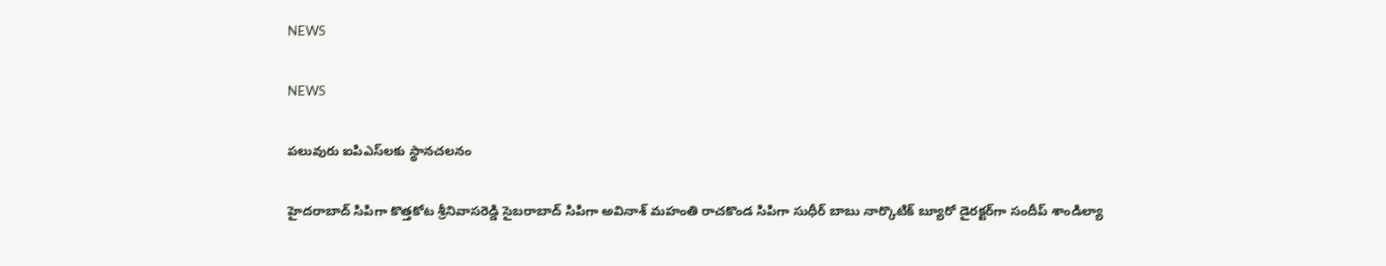NEWS

NEWS

పలువురు ఐపిఎస్‌లకు స్థానచలనం

హైదరాబాద్‌ సిపిగా కొత్తకోట శ్రీనివాసరెడ్డి సైబరాబాద్‌ సిపిగా అవినాశ్‌ మహంతి రాచకొండ సిపిగా సుధీర్‌ బాబు నార్కొటిక్‌ బ్యూరో డైరక్టర్‌గా సందీప్‌ శాండిల్యా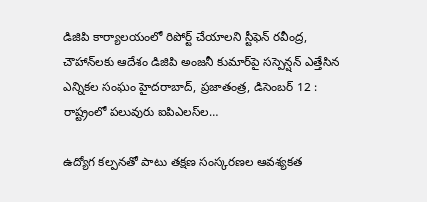డిజిపి కార్యాలయంలో రిపోర్ట్‌ చేయాలని స్టీఫెన్‌ రవీంద్ర, చౌహాన్‌లకు ఆదేశం డిజిపి అంజనీ కుమార్‌పై సస్పెన్షన్‌ ఎత్తేసిన ఎన్నికల సంఘం హైదరాబాద్‌, ప్రజాతంత్ర, డిసెంబర్‌ 12 : రాష్ట్రంలో పలువురు ఐపిఎలస్‌ల…

ఉద్యోగ కల్పనతో పాటు తక్షణ సంస్కరణల ఆవశ్యకత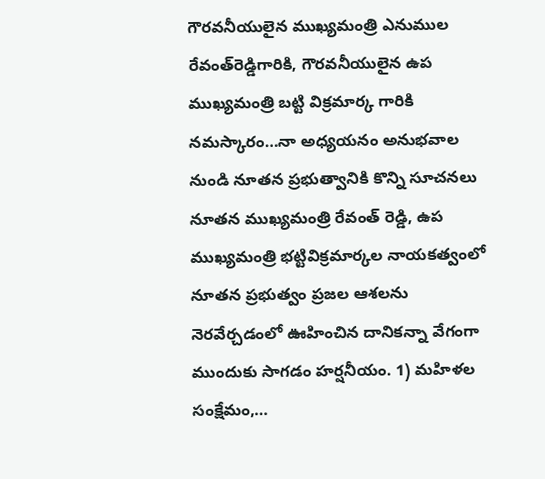గౌరవనీయులైన ముఖ్యమంత్రి ఎనుముల రేవంత్‌రెడ్డిగారికి, గౌరవనీయులైన ఉప ముఖ్యమంత్రి బట్టి విక్రమార్క గారికి నమస్కారం…నా అధ్యయనం అనుభవాల నుండి నూతన ప్రభుత్వానికి కొన్ని సూచనలు నూతన ముఖ్యమంత్రి రేవంత్‌ రెడ్డి, ఉప ముఖ్యమంత్రి భట్టివిక్రమార్కల నాయకత్వంలో నూతన ప్రభుత్వం ప్రజల ఆశలను నెరవేర్చడంలో ఊహించిన దానికన్నా వేగంగా ముందుకు సాగడం హర్షనీయం. 1) మహిళల సంక్షేమం,…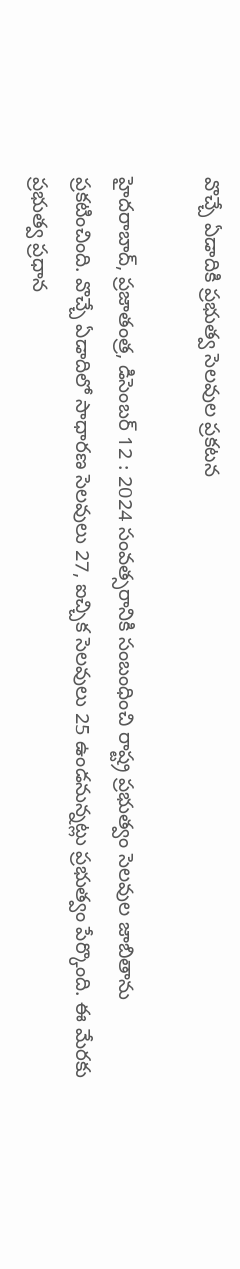వొచ్చే ఏడాదికి ప్రభుత్వ సెలవుల ప్రకటన

హైదరాబాద్‌, ప్రజాతంత్ర, డిసెంబర్‌ 12 : 2024 సంవత్సరానికి సంబంధించి రాష్ట్ర ప్రభుత్వం సెలవుల జాబితాను ప్రకటించింది. వొచ్చే ఏడాదిలో సాధారణ సెలవులు 27, ఐచ్చిక సెలవులు 25 ఉండనున్నట్లు ప్రభుత్వం పేర్కొంది. ఈ మేరకు ప్రభుత్వ ప్రధాన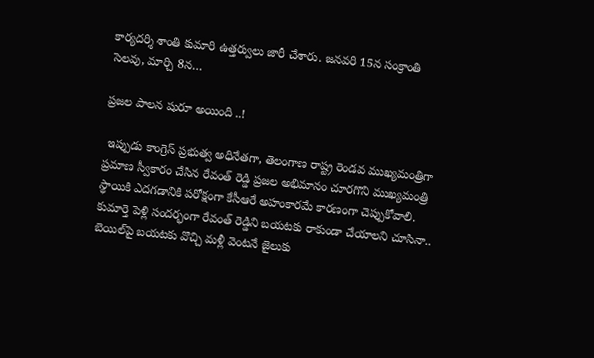కార్యదర్శి శాంతి కుమారి ఉత్తర్వులు జారీ చేశారు. జనవరి 15న సంక్రాంతి సెలవు, మార్చి 8న…

ప్రజల పాలన షురూ అయింది ..!

 ఇప్పుడు కాంగ్రెస్‌ ప్రభుత్వ అధినేతగా, తెలంగాణ రాష్ట్ర రెండవ ముఖ్యమంత్రిగా  ప్రమాణ స్వీకారం చేసిన రేవంత్‌ రెడ్డి ప్రజల అభిమానం చూరగొని ముఖ్యమంత్రి స్థాయికి ఎదగడానికి పరోక్షంగా కేసీఆరే అహంకారమే కారణంగా చెప్పుకోవాలి. కుమార్తె పెళ్లి సందర్భంగా రేవంత్‌ రెడ్డిని బయటకు రాకుండా చేయాలని చూసినా.. బెయిల్‌పై బయటకు వొచ్చి మళ్లీ వెంటనే జైలుకు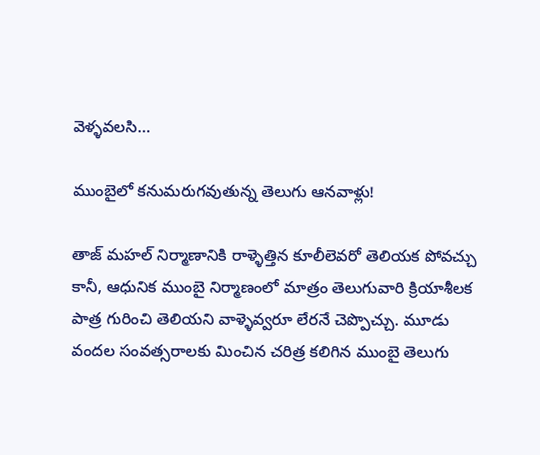వెళ్ళవలసి…

ముంబైలో కనుమరుగవుతున్న తెలుగు ఆనవాళ్లు!

తాజ్‌ మహల్‌ నిర్మాణానికి రాళ్ళెత్తిన కూలీలెవరో తెలియక పోవచ్చు కానీ, ఆధునిక ముంబై నిర్మాణంలో మాత్రం తెలుగువారి క్రియాశీలక పాత్ర గురించి తెలియని వాళ్ళెవ్వరూ లేరనే చెప్పొచ్చు. మూడు వందల సంవత్సరాలకు మించిన చరిత్ర కలిగిన ముంబై తెలుగు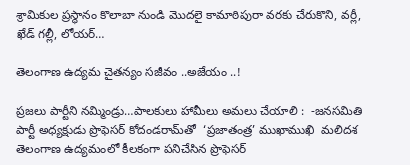శ్రామికుల ప్రస్థానం కొలాబా నుండి మొదలై కామాఠిపురా వరకు చేరుకొని, వర్లీ, ఖేడ్‌ గల్లీ, లోయర్‌…

తెలంగాణ ఉద్యమ చైతన్యం సజీవం ..అజేయం ..!

ప్రజలు పార్టీని నమ్మిండ్రు…పాలకులు హామీలు అమలు చేయాలి :  -జనసమితి పార్టీ అధ్యక్షుడు ప్రొఫెసర్‌ కోదండరామ్‌తో  ‘ప్రజాతంత్ర’ ముఖాముఖి  మలిదశ తెలంగాణ ఉద్యమంలో కీలకంగా పనిచేసిన ప్రొఫెసర్‌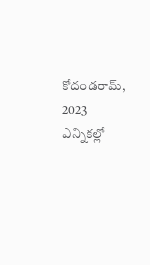కోదండరామ్‌, 2023 ఎన్నికల్లో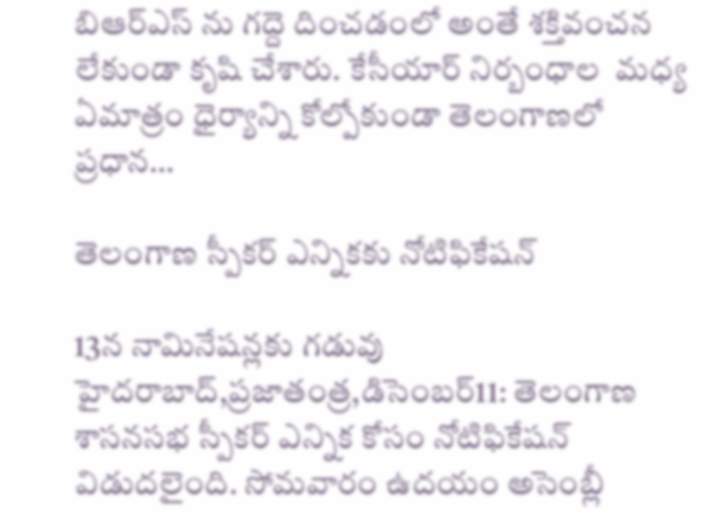బిఆర్‌ఎస్‌ ను గద్దె దించడంలో అంతే శక్తివంచన లేకుండా కృషి చేశారు. కేసీయార్‌ నిర్బంధాల  మధ్య ఏమాత్రం ధైర్యాన్ని కోల్పోకుండా తెలంగాణలో ప్రధాన…

తెలంగాణ స్పీకర్‌ ఎన్నికకు నోటిఫికేషన్‌

13న నామినేషన్లకు గడువు హైదరాబాద్‌,ప్రజాతంత్ర,డిసెంబర్‌11: తెలంగాణ శాసనసభ స్పీకర్‌ ఎన్నిక కోసం నోటిఫికేషన్‌ విడుదలైంది. సోమవారం ఉదయం అసెంబ్లీ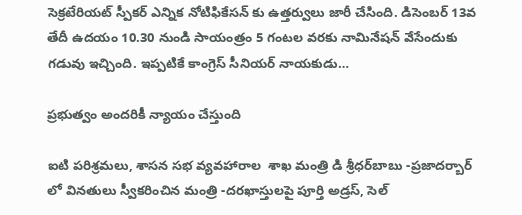సెక్రటేరియట్‌ స్పీకర్‌ ఎన్నిక నోటిఫికేసన్‌ కు ఉత్తర్వులు జారీ చేసింది. డిసెంబర్‌ 13వ తేదీ ఉదయం 10.30 నుండి సాయంత్రం 5 గంటల వరకు నామినేషన్‌ వేసేందుకు గడువు ఇచ్చింది. ఇప్పటికే కాంగ్రెస్‌ సీనియర్‌ నాయకుడు…

ప్రభుత్వం అందరికీ న్యాయం చేస్తుంది

ఐటి పరిశ్రమలు, శాసన సభ వ్యవహారాల  శాఖ మంత్రి డి శ్రీధర్‌బాబు -ప్రజాదర్బార్‌ లో వినతులు స్వీకరించిన మంత్రి -దరఖాస్తులపై పూర్తి అడ్రస్‌, సెల్‌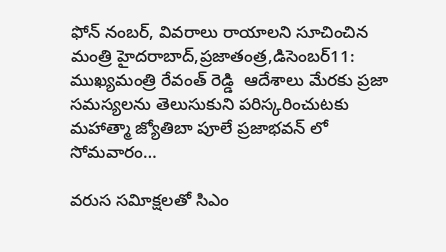ఫోన్‌ నంబర్‌, వివరాలు రాయాలని సూచించిన మంత్రి హైదరాబాద్‌,ప్రజాతంత్ర,డిసెంబర్‌11: ముఖ్యమంత్రి రేవంత్‌ రెడ్డి  ఆదేశాలు మేరకు ప్రజా సమస్యలను తెలుసుకుని పరిస్కరించుటకు మహాత్మా జ్యోతిబా పూలే ప్రజాభవన్‌ లో సోమవారం…

వరుస సవిూక్షలతో సిఎం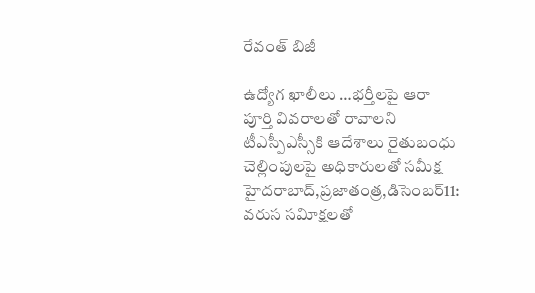రేవంత్‌ బిజీ

ఉద్యోగ ఖాలీలు …భర్తీలపై ఆరా పూర్తి వివరాలతో రావాలని టీఎస్పీఎస్సీకి ఆదేశాలు రైతుబంధు చెల్లింపులపై అధికారులతో సమీక్ష హైదరాబాద్‌,ప్రజాతంత్ర,డిసెంబర్‌11: వరుస సవిూక్షలతో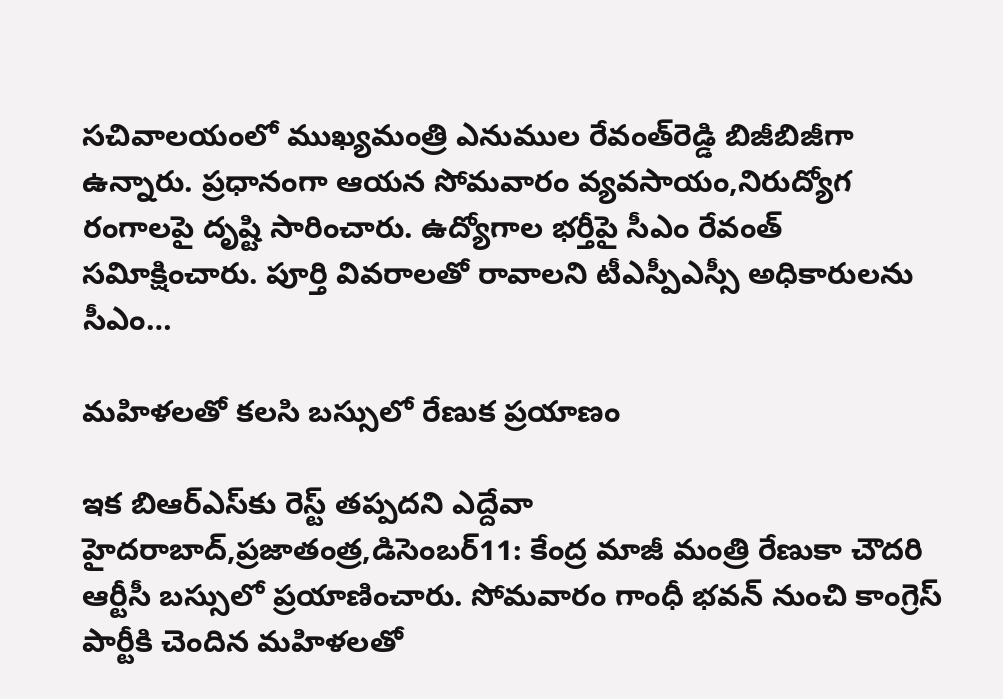సచివాలయంలో ముఖ్యమంత్రి ఎనుముల రేవంత్‌రెడ్డి బిజీబిజీగా ఉన్నారు. ప్రధానంగా ఆయన సోమవారం వ్యవసాయం,నిరుద్యోగ రంగాలపై దృష్టి సారించారు. ఉద్యోగాల భర్తీపై సీఎం రేవంత్‌ సవిూక్షించారు. పూర్తి వివరాలతో రావాలని టీఎస్పీఎస్సీ అధికారులను సీఎం…

మహిళలతో కలసి బస్సులో రేణుక ప్రయాణం

ఇక బిఆర్‌ఎస్‌కు రెస్ట్‌ తప్పదని ఎద్దేవా హైదరాబాద్‌,ప్రజాతంత్ర,డిసెంబర్‌11: కేంద్ర మాజీ మంత్రి రేణుకా చౌదరి ఆర్టీసీ బస్సులో ప్రయాణించారు. సోమవారం గాంధీ భవన్‌ నుంచి కాంగ్రెస్‌ పార్టీకి చెందిన మహిళలతో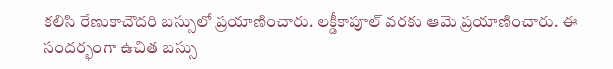కలిసి రేణుకాచౌదరి బస్సులో ప్రయాణించారు. లక్డీకాపూల్‌ వరకు ఆమె ప్రయాణించారు. ఈ సందర్భంగా ఉచిత బస్సు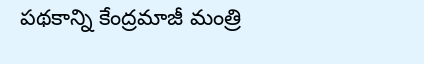పథకాన్ని కేంద్రమాజీ మంత్రి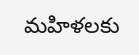మహిళలకు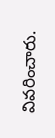వివరించారు.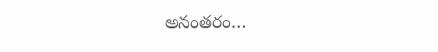అనంతరం…